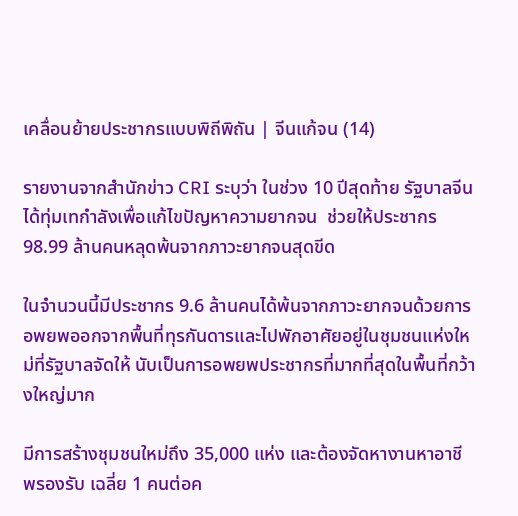เคลื่อนย้ายประชากรแบบพิถีพิถัน | จีนแก้จน (14)

รายงานจากสำนักข่าว CRI ระบุว่า ในช่วง 10 ปีสุดท้าย รัฐบาลจีนได้ทุ่มเทกำลังเพื่อแก้ไขปัญหาความยากจน  ช่วยให้ประชากร 98.99 ล้านคนหลุดพ้นจากภาวะยากจนสุดขีด

ในจำนวนนี้มีประชากร 9.6 ล้านคนได้พ้นจากภาวะยากจนด้วยการอพยพออกจากพื้นที่ทุรกันดารและไปพักอาศัยอยู่ในชุมชนแห่งใหม่ที่รัฐบาลจัดให้ นับเป็นการอพยพประชากรที่มากที่สุดในพื้นที่กว้างใหญ่มาก

มีการสร้างชุมชนใหม่ถึง 35,000 แห่ง และต้องจัดหางานหาอาชีพรองรับ เฉลี่ย 1 คนต่อค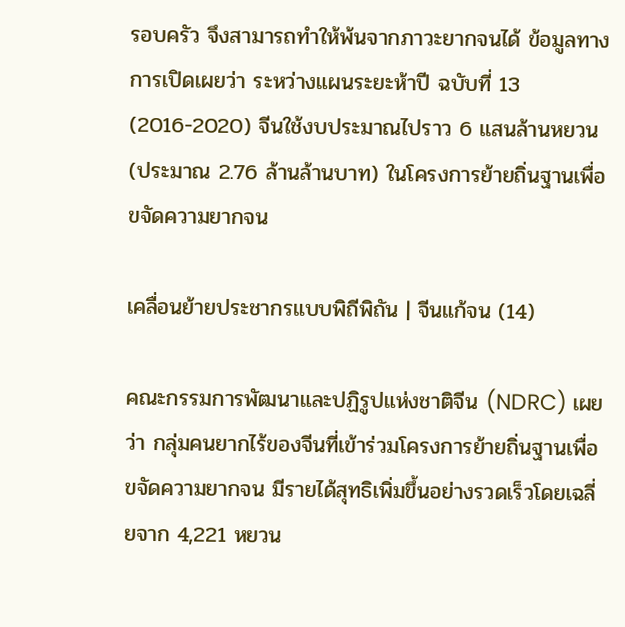รอบครัว จึงสามารถทำให้พ้นจากภาวะยากจนได้ ข้อมูลทางการเปิดเผยว่า ระหว่างแผนระยะห้าปี ฉบับที่ 13 (2016-2020) จีนใช้งบประมาณไปราว 6 แสนล้านหยวน (ประมาณ 2.76 ล้านล้านบาท) ในโครงการย้ายถิ่นฐานเพื่อขจัดความยากจน

เคลื่อนย้ายประชากรแบบพิถีพิถัน | จีนแก้จน (14)

คณะกรรมการพัฒนาและปฏิรูปแห่งชาติจีน (NDRC) เผยว่า กลุ่มคนยากไร้ของจีนที่เข้าร่วมโครงการย้ายถิ่นฐานเพื่อขจัดความยากจน มีรายได้สุทธิเพิ่มขึ้นอย่างรวดเร็วโดยเฉลี่ยจาก 4,221 หยวน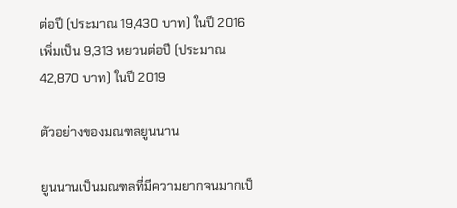ต่อปี (ประมาณ 19,430 บาท) ในปี 2016  เพิ่มเป็น 9,313 หยวนต่อปี (ประมาณ 42,870 บาท) ในปี 2019

ตัวอย่างของมณฑลยูนนาน

ยูนนานเป็นมณฑลที่มีความยากจนมากเป็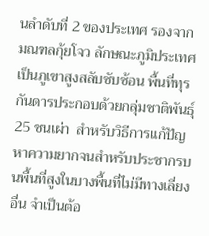นลำดับที่ 2 ของประเทศ รองจากมณฑลกุ้ยโจว ลักษณะภูมิประเทศเป็นภูเขาสูงสลับซับซ้อน พื้นที่ทุรกันดารประกอบด้วยกลุ่มชาติพันธุ์ 25 ชนเผ่า  สำหรับวิธีการแก้ปัญหาความยากจนสำหรับประชากรบนพื้นที่สูงในบางพื้นที่ไม่มีทางเลี่ยงอื่น จำเป็นต้อ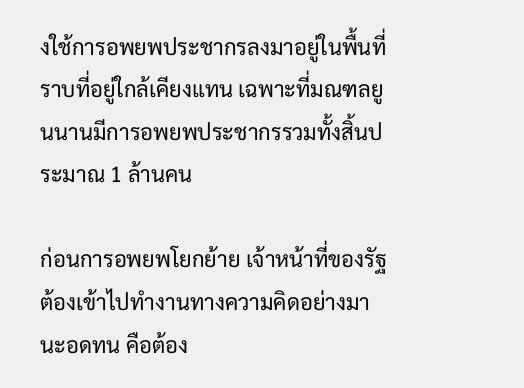งใช้การอพยพประชากรลงมาอยู่ในพื้นที่ราบที่อยู่ใกล้เคียงแทน เฉพาะที่มณฑลยูนนานมีการอพยพประชากรรวมทั้งสิ้นประมาณ 1 ล้านคน

ก่อนการอพยพโยกย้าย เจ้าหน้าที่ของรัฐต้องเข้าไปทำงานทางความคิดอย่างมานะอดทน คือต้อง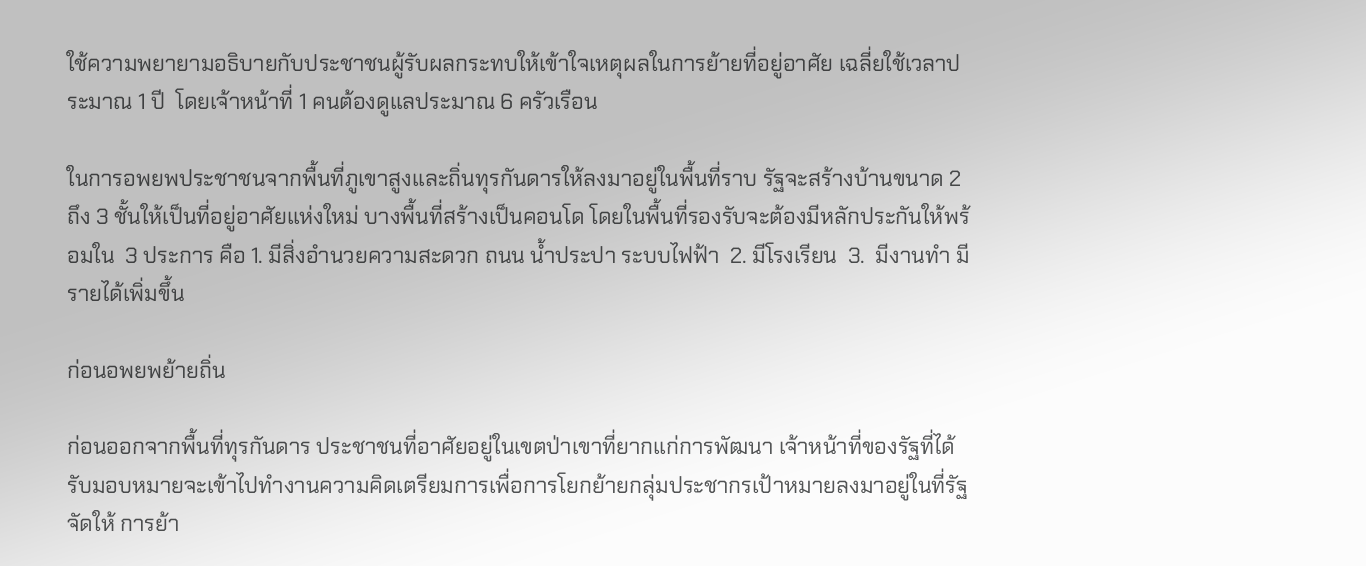ใช้ความพยายามอธิบายกับประชาชนผู้รับผลกระทบให้เข้าใจเหตุผลในการย้ายที่อยู่อาศัย เฉลี่ยใช้เวลาประมาณ 1 ปี  โดยเจ้าหน้าที่ 1 คนต้องดูแลประมาณ 6 ครัวเรือน

ในการอพยพประชาชนจากพื้นที่ภูเขาสูงและถิ่นทุรกันดารให้ลงมาอยู่ในพื้นที่ราบ รัฐจะสร้างบ้านขนาด 2 ถึง 3 ชั้นให้เป็นที่อยู่อาศัยแห่งใหม่ บางพื้นที่สร้างเป็นคอนโด โดยในพื้นที่รองรับจะต้องมีหลักประกันให้พร้อมใน  3 ประการ คือ 1. มีสิ่งอำนวยความสะดวก ถนน น้ำประปา ระบบไฟฟ้า  2. มีโรงเรียน  3.  มีงานทำ มีรายได้เพิ่มขึ้น

ก่อนอพยพย้ายถิ่น

ก่อนออกจากพื้นที่ทุรกันดาร ประชาชนที่อาศัยอยู่ในเขตป่าเขาที่ยากแก่การพัฒนา เจ้าหน้าที่ของรัฐที่ได้รับมอบหมายจะเข้าไปทำงานความคิดเตรียมการเพื่อการโยกย้ายกลุ่มประชากรเป้าหมายลงมาอยู่ในที่รัฐจัดให้ การย้า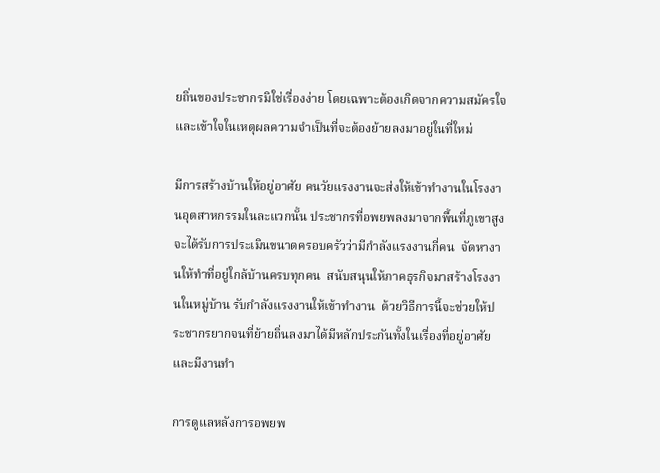ยถิ่นของประชากรมิใช่เรื่องง่าย โดยเฉพาะต้องเกิดจากความสมัครใจและเข้าใจในเหตุผลความจำเป็นที่จะต้องย้ายลงมาอยู่ในที่ใหม่

มีการสร้างบ้านให้อยู่อาศัย คนวัยแรงงานจะส่งให้เข้าทำงานในโรงงานอุตสาหกรรมในละแวกนั้น ประชากรที่อพยพลงมาจากพื้นที่ภูเขาสูงจะได้รับการประเมินขนาดครอบครัวว่ามีกำลังแรงงานกี่คน  จัดหางานให้ทำที่อยู่ใกล้บ้านครบทุกคน  สนับสนุนให้ภาคธุรกิจมาสร้างโรงงานในหมู่บ้าน รับกำลังแรงงานให้เข้าทำงาน  ด้วยวิธีการนี้จะช่วยให้ประชากรยากจนที่ย้ายถิ่นลงมาได้มีหลักประกันทั้งในเรื่องที่อยู่อาศัยและมีงานทำ

การดูแลหลังการอพยพ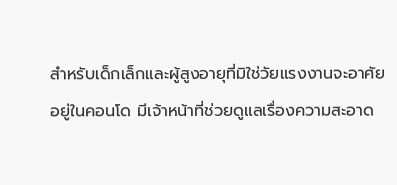สำหรับเด็กเล็กและผู้สูงอายุที่มิใช่วัยแรงงานจะอาศัยอยู่ในคอนโด มีเจ้าหน้าที่ช่วยดูแลเรื่องความสะอาด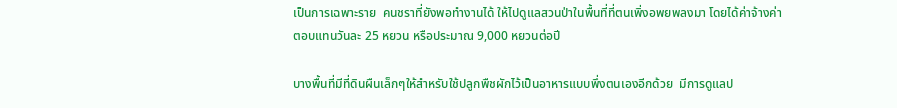เป็นการเฉพาะราย  คนชราที่ยังพอทำงานได้ ให้ไปดูแลสวนป่าในพื้นที่ที่ตนเพิ่งอพยพลงมา โดยได้ค่าจ้างค่าตอบแทนวันละ 25 หยวน หรือประมาณ 9,000 หยวนต่อปี

บางพื้นที่มีที่ดินผืนเล็กๆให้สำหรับใช้ปลูกพืชผักไว้เป็นอาหารแบบพึ่งตนเองอีกด้วย  มีการดูแลป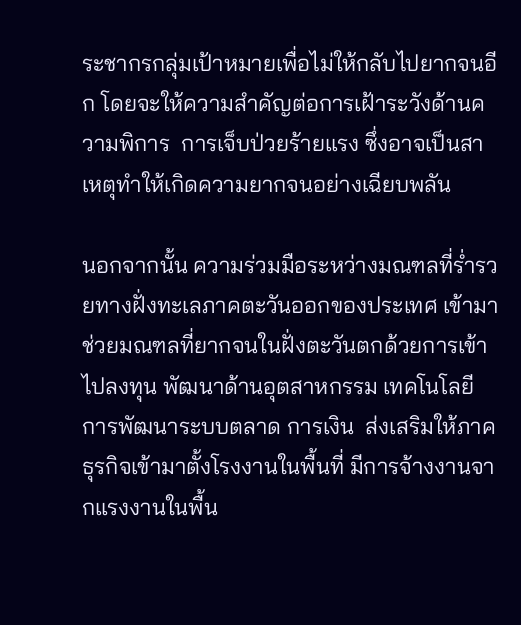ระชากรกลุ่มเป้าหมายเพื่อไม่ให้กลับไปยากจนอีก โดยจะให้ความสำคัญต่อการเฝ้าระวังด้านความพิการ  การเจ็บป่วยร้ายแรง ซึ่งอาจเป็นสาเหตุทำให้เกิดความยากจนอย่างเฉียบพลัน

นอกจากนั้น ความร่วมมือระหว่างมณฑลที่ร่ำรวยทางฝั่งทะเลภาคตะวันออกของประเทศ เข้ามาช่วยมณฑลที่ยากจนในฝั่งตะวันตกด้วยการเข้าไปลงทุน พัฒนาด้านอุตสาหกรรม เทคโนโลยี  การพัฒนาระบบตลาด การเงิน  ส่งเสริมให้ภาคธุรกิจเข้ามาตั้งโรงงานในพื้นที่ มีการจ้างงานจากแรงงานในพื้น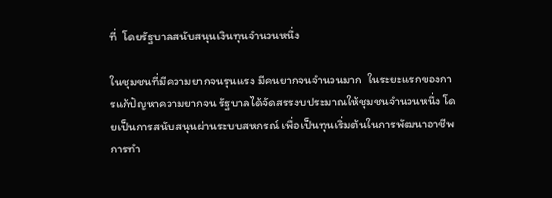ที่  โดยรัฐบาลสนับสนุนเงินทุนจำนวนหนึ่ง

ในชุมชนที่มีความยากจนรุนแรง มีคนยากจนจำนวนมาก  ในระยะแรกของการแก้ปัญหาความยากจน รัฐบาลได้จัดสรรงบประมาณให้ชุมชนจำนวนหนึ่ง โดยเป็นการสนับสนุนผ่านระบบสหกรณ์ เพื่อเป็นทุนเริ่มต้นในการพัฒนาอาชีพ การทำ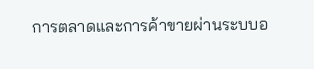การตลาดและการค้าขายผ่านระบบอ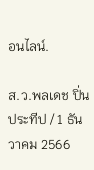อนไลน์.

ส.ว.พลเดช ปิ่นประทีป / 1 ธันวาคม 2566